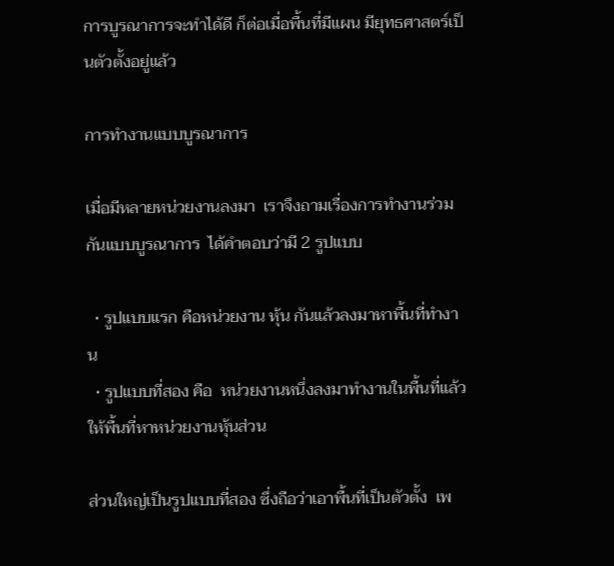การบูรณาการจะทำได้ดี ก็ต่อเมื่อพื้นที่มีแผน มียุทธศาสตร์เป็นตัวตั้งอยู่แล้ว

การทำงานแบบบูรณาการ

เมื่อมีหลายหน่วยงานลงมา  เราจึงถามเรื่องการทำงานร่วมกันแบบบูรณาการ  ได้คำตอบว่ามี 2 รูปแบบ

  • รูปแบบแรก คือหน่วยงาน หุ้น กันแล้วลงมาหาพื้นที่ทำงาน
  • รูปแบบที่สอง คือ  หน่วยงานหนึ่งลงมาทำงานในพื้นที่แล้วให้พื้นที่หาหน่วยงานหุ้นส่วน

ส่วนใหญ่เป็นรูปแบบที่สอง ซึ่งถือว่าเอาพื้นที่เป็นตัวตั้ง  เพ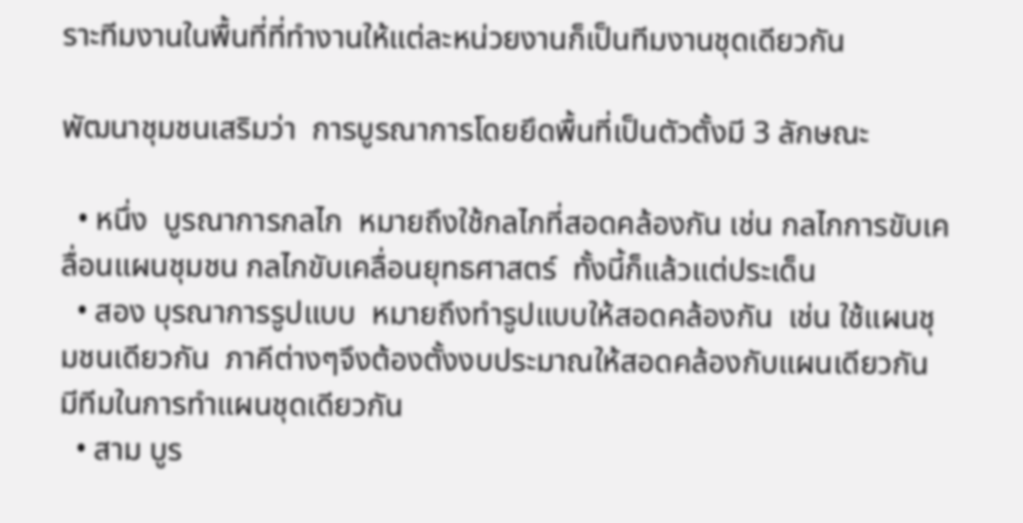ราะทีมงานในพื้นที่ที่ทำงานให้แต่ละหน่วยงานก็เป็นทีมงานชุดเดียวกัน

พัฒนาชุมชนเสริมว่า  การบูรณาการโดยยึดพื้นที่เป็นตัวตั้งมี 3 ลักษณะ

  • หนึ่ง  บูรณาการกลไก  หมายถึงใช้กลไกที่สอดคล้องกัน เช่น กลไกการขับเคลื่อนแผนชุมชน กลไกขับเคลื่อนยุทธศาสตร์  ทั้งนี้ก็แล้วแต่ประเด็น
  • สอง บุรณาการรูปแบบ  หมายถึงทำรูปแบบให้สอดคล้องกัน  เช่น ใช้แผนชุมชนเดียวกัน  ภาคีต่างๆจึงต้องตั้งงบประมาณให้สอดคล้องกับแผนเดียวกัน  มีทีมในการทำแผนชุดเดียวกัน
  • สาม บูร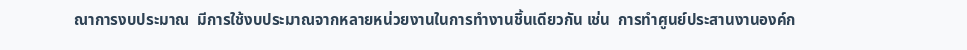ณาการงบประมาณ  มีการใช้งบประมาณจากหลายหน่วยงานในการทำงานชิ้นเดียวกัน เช่น  การทำศูนย์ประสานงานองค์ก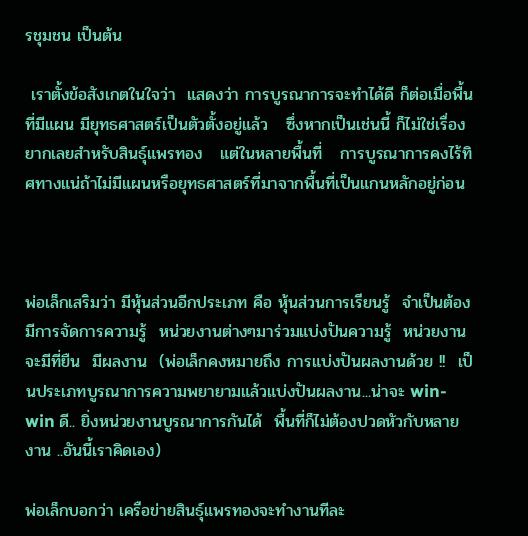รชุมชน เป็นต้น

 เราตั้งข้อสังเกตในใจว่า  แสดงว่า การบูรณาการจะทำได้ดี ก็ต่อเมื่อพื้นที่มีแผน มียุทธศาสตร์เป็นตัวตั้งอยู่แล้ว   ซึ่งหากเป็นเช่นนี้ ก็ไม่ใช่เรื่องยากเลยสำหรับสินธุ์แพรทอง   แต่ในหลายพื้นที่   การบูรณาการคงไร้ทิศทางแน่ถ้าไม่มีแผนหรือยุทธศาสตร์ที่มาจากพื้นที่เป็นแกนหลักอยู่ก่อน



พ่อเล็กเสริมว่า มีหุ้นส่วนอีกประเภท คือ หุ้นส่วนการเรียนรู้  จำเป็นต้องมีการจัดการความรู้  หน่วยงานต่างๆมาร่วมแบ่งปันความรู้  หน่วยงานจะมีที่ยืน  มีผลงาน  (พ่อเล็กคงหมายถึง การแบ่งปันผลงานด้วย !!  เป็นประเภทบูรณาการความพยายามแล้วแบ่งปันผลงาน...น่าจะ win-win ดี.. ยิ่งหน่วยงานบูรณาการกันได้  พื้นที่ก็ไม่ต้องปวดหัวกับหลายงาน ..อันนี้เราคิดเอง)

พ่อเล็กบอกว่า เครือข่ายสินธุ์แพรทองจะทำงานทีละ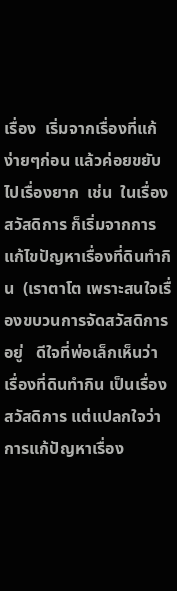เรื่อง  เริ่มจากเรื่องที่แก้ง่ายๆก่อน แล้วค่อยขยับไปเรื่องยาก  เช่น  ในเรื่องสวัสดิการ ก็เริ่มจากการแก้ไขปัญหาเรื่องที่ดินทำกิน  (เราตาโต เพราะสนใจเรื่องขบวนการจัดสวัสดิการอยู่   ดีใจที่พ่อเล็กเห็นว่า เรื่องที่ดินทำกิน เป็นเรื่องสวัสดิการ แต่แปลกใจว่า  การแก้ปัญหาเรื่อง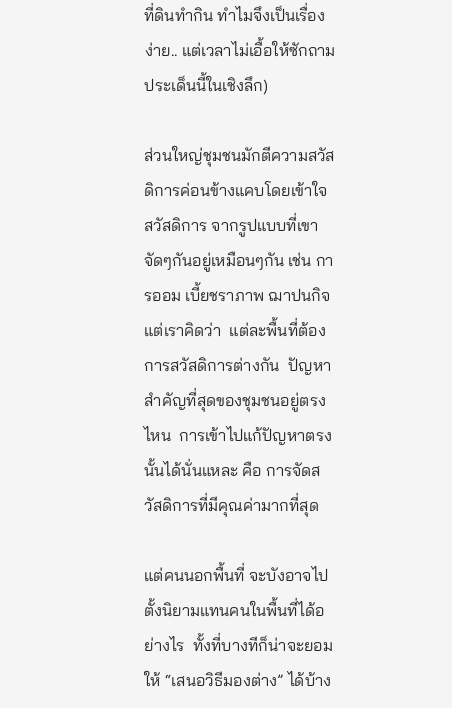ที่ดินทำกิน ทำไมจึงเป็นเรื่องง่าย.. แต่เวลาไม่เอื้อให้ซักถามประเด็นนี้ในเชิงลึก)

ส่วนใหญ่ชุมชนมักตีความสวัสดิการค่อนข้างแคบโดยเข้าใจ สวัสดิการ จากรูปแบบที่เขาจัดๆกันอยู่เหมือนๆกัน เช่น การออม เบี้ยชราภาพ ฌาปนกิจ  แต่เราคิดว่า  แต่ละพื้นที่ต้องการสวัสดิการต่างกัน  ปัญหาสำคัญที่สุดของชุมชนอยู่ตรงไหน  การเข้าไปแก้ปัญหาตรงนั้นได้นั่นแหละ คือ การจัดสวัสดิการที่มีคุณค่ามากที่สุด

แต่คนนอกพื้นที่ จะบังอาจไปตั้งนิยามแทนคนในพื้นที่ได้อย่างไร  ทั้งที่บางทีก็น่าจะยอมให้ “เสนอวิธีมองต่าง” ได้บ้าง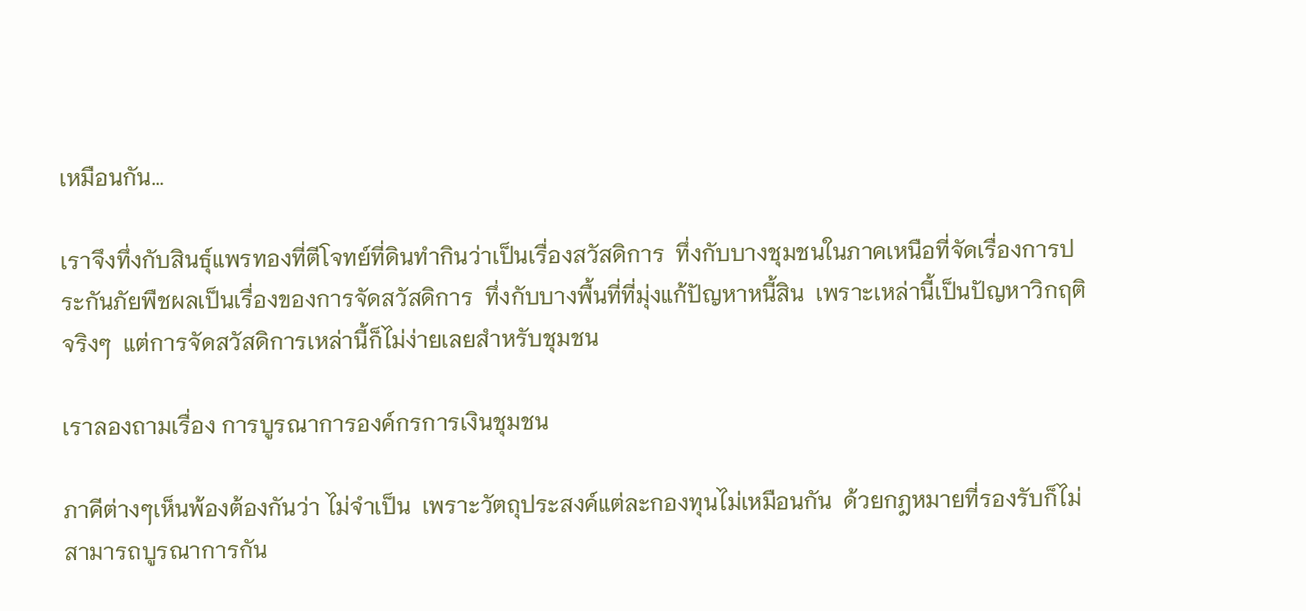เหมือนกัน...

เราจึงทึ่งกับสินธุ์แพรทองที่ตีโจทย์ที่ดินทำกินว่าเป็นเรื่องสวัสดิการ  ทึ่งกับบางชุมชนในภาคเหนือที่จัดเรื่องการประกันภัยพืชผลเป็นเรื่องของการจัดสวัสดิการ  ทึ่งกับบางพื้นที่ที่มุ่งแก้ปัญหาหนี้สิน  เพราะเหล่านี้เป็นปัญหาวิกฤติจริงๆ  แต่การจัดสวัสดิการเหล่านี้ก็ไม่ง่ายเลยสำหรับชุมชน

เราลองถามเรื่อง การบูรณาการองค์กรการเงินชุมชน

ภาคีต่างๆเห็นพ้องต้องกันว่า ไม่จำเป็น  เพราะวัตถุประสงค์แต่ละกองทุนไม่เหมือนกัน  ด้วยกฎหมายที่รองรับก็ไม่สามารถบูรณาการกัน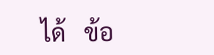ได้   ข้อ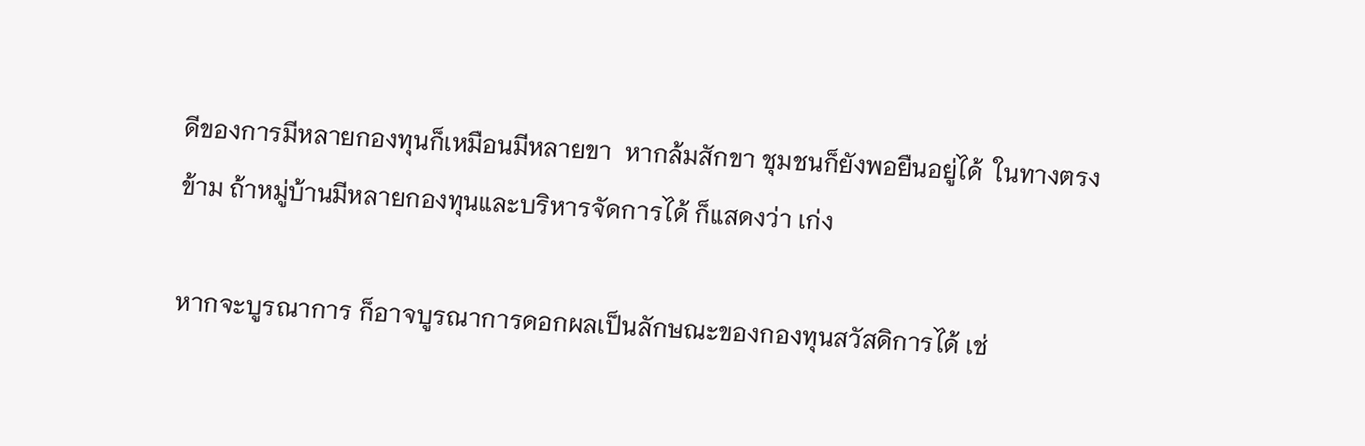ดีของการมีหลายกองทุนก็เหมือนมีหลายขา  หากล้มสักขา ชุมชนก็ยังพอยืนอยู่ได้  ในทางตรงข้าม ถ้าหมู่บ้านมีหลายกองทุนและบริหารจัดการได้ ก็แสดงว่า เก่ง

หากจะบูรณาการ ก็อาจบูรณาการดอกผลเป็นลักษณะของกองทุนสวัสดิการได้ เช่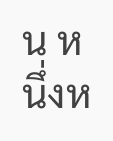น หนึ่งห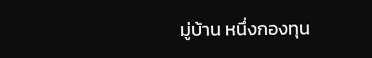มู่บ้าน หนึ่งกองทุน